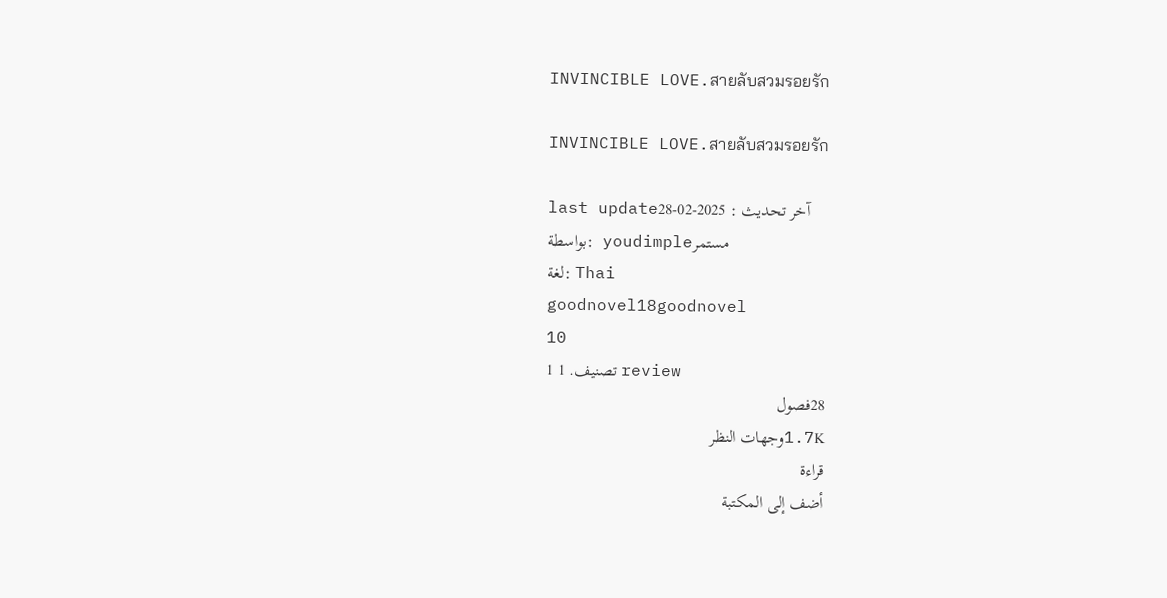INVINCIBLE LOVE.สายลับสวมรอยรัก

INVINCIBLE LOVE.สายลับสวมรอยรัก

last updateآخر تحديث : 2025-02-28
بواسطة:  youdimpleمستمر
لغة: Thai
goodnovel18goodnovel
10
1 تصنيف. 1 review
28فصول
1.7Kوجهات النظر
قراءة
أضف إلى المكتبة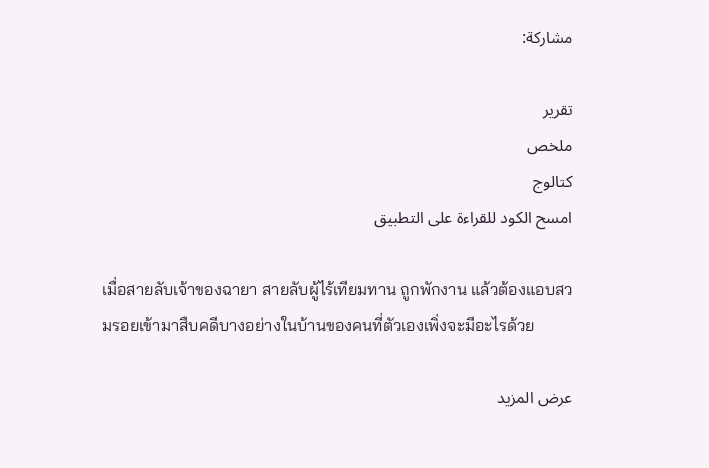مشاركة:

تقرير
ملخص
كتالوج
امسح الكود للقراءة على التطبيق

เมื่อสายลับเจ้าของฉายา สายลับผู้ไร้เทียมทาน ถูกพักงาน แล้วต้องแอบสวมรอยเข้ามาสืบคดีบางอย่างในบ้านของคนที่ตัวเองเพิ่งจะมีอะไรด้วย

عرض المزيد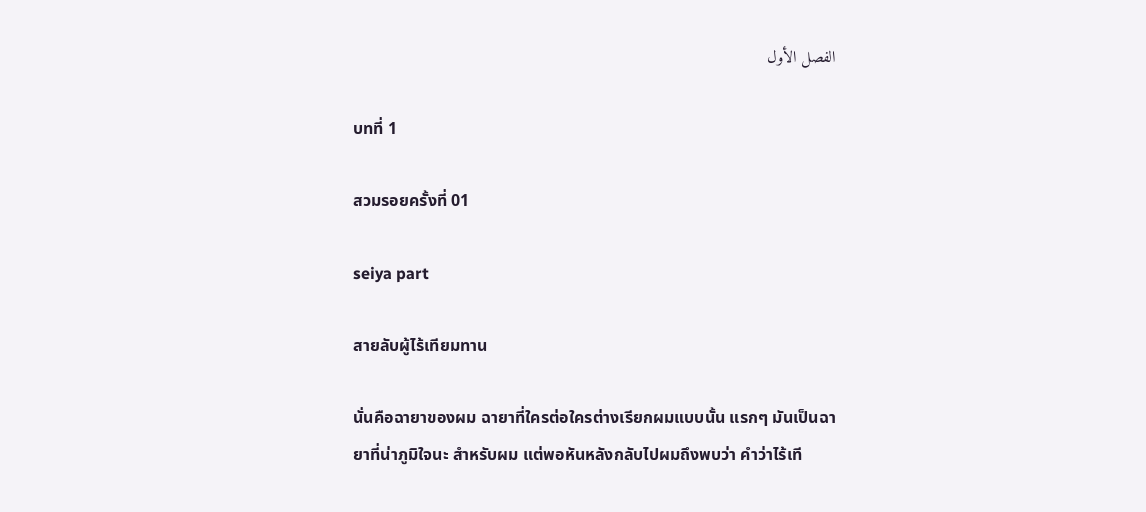الفصل الأول

บทที่ 1

สวมรอยครั้งที่ 01

seiya part

สายลับผู้ไร้เทียมทาน

นั่นคือฉายาของผม ฉายาที่ใครต่อใครต่างเรียกผมแบบนั้น แรกๆ มันเป็นฉายาที่น่าภูมิใจนะ สำหรับผม แต่พอหันหลังกลับไปผมถึงพบว่า คำว่าไร้เที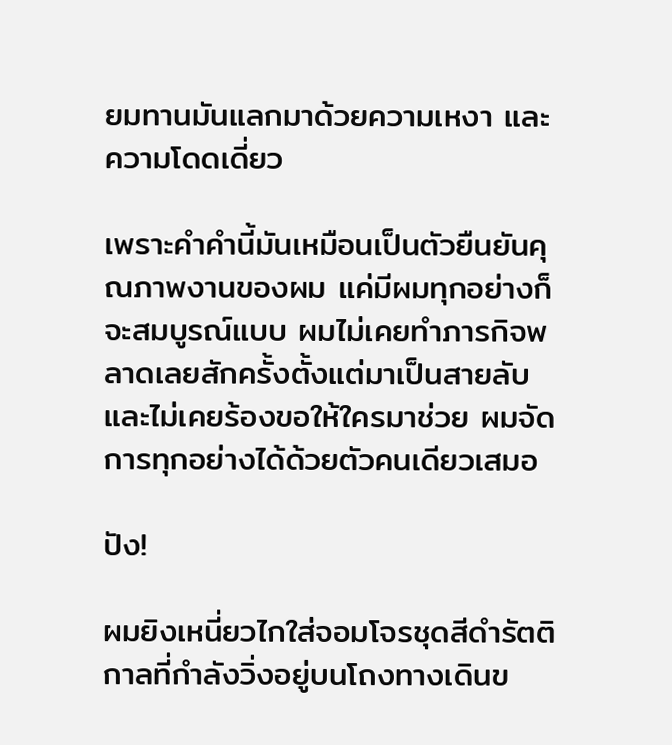ยมทานมันแลกมาด้วยความเหงา และความโดดเดี่ยว

เพราะคำคำนี้มันเหมือนเป็นตัวยืนยันคุณภาพงานของผม แค่มีผมทุกอย่างก็จะสมบูรณ์แบบ ผมไม่เคยทำภารกิจพลาดเลยสักครั้งตั้งแต่มาเป็นสายลับ และไม่เคยร้องขอให้ใครมาช่วย ผมจัดการทุกอย่างได้ด้วยตัวคนเดียวเสมอ

ปัง!

ผมยิงเหนี่ยวไกใส่จอมโจรชุดสีดำรัตติกาลที่กำลังวิ่งอยู่บนโถงทางเดินข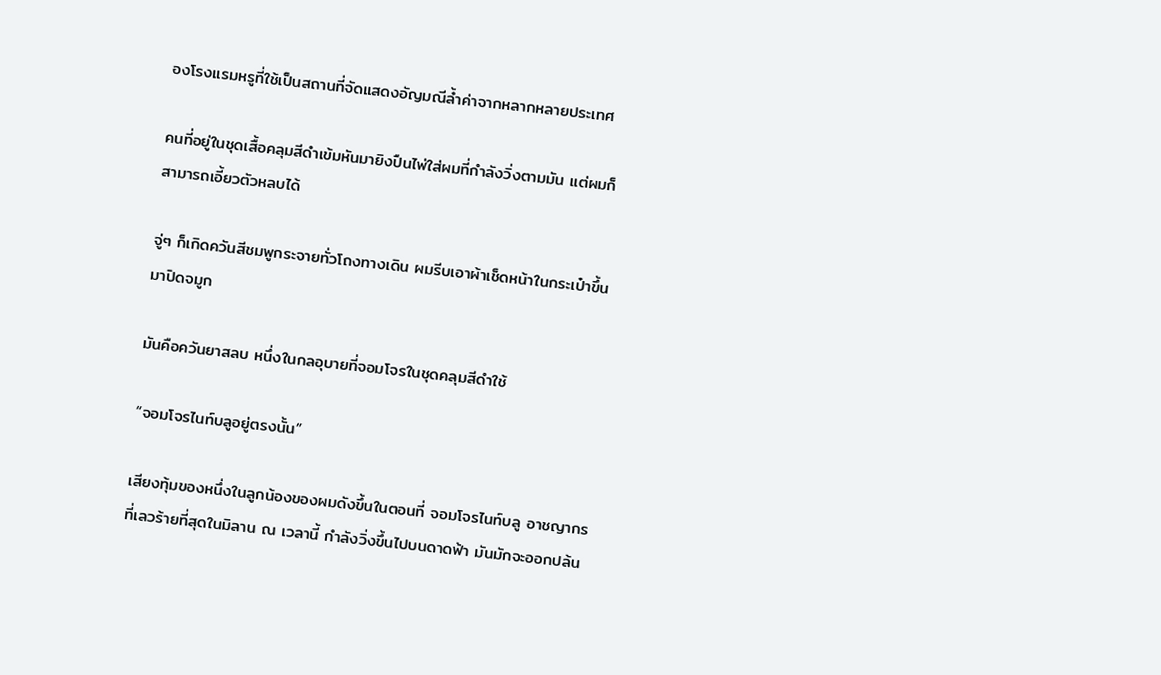องโรงแรมหรูที่ใช้เป็นสถานที่จัดแสดงอัญมณีล้ำค่าจากหลากหลายประเทศ

คนที่อยู่ในชุดเสื้อคลุมสีดำเข้มหันมายิงปืนไพ่ใส่ผมที่กำลังวิ่งตามมัน แต่ผมก็สามารถเอี้ยวตัวหลบได้

จู่ๆ ก็เกิดควันสีชมพูกระจายทั่วโถงทางเดิน ผมรีบเอาผ้าเช็ดหน้าในกระเป๋าขึ้นมาปิดจมูก

มันคือควันยาสลบ หนึ่งในกลอุบายที่จอมโจรในชุดคลุมสีดำใช้

“จอมโจรไนท์บลูอยู่ตรงนั้น”

เสียงทุ้มของหนึ่งในลูกน้องของผมดังขึ้นในตอนที่ จอมโจรไนท์บลู อาชญากรที่เลวร้ายที่สุดในมิลาน ณ เวลานี้ กำลังวิ่งขึ้นไปบนดาดฟ้า มันมักจะออกปล้น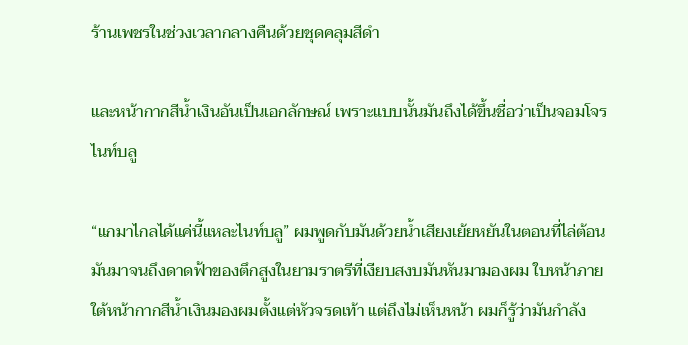ร้านเพชรในช่วงเวลากลางคืนด้วยชุดคลุมสีดำ

และหน้ากากสีน้ำเงินอันเป็นเอกลักษณ์ เพราะแบบนั้นมันถึงได้ขึ้นชื่อว่าเป็นจอมโจรไนท์บลู

“แกมาไกลได้แค่นี้แหละไนท์บลู” ผมพูดกับมันด้วยน้ำเสียงเย้ยหยันในตอนที่ไล่ต้อนมันมาจนถึงดาดฟ้าของตึกสูงในยามราตรีที่เงียบสงบมันหันมามองผม ใบหน้าภายใต้หน้ากากสีน้ำเงินมองผมตั้งแต่หัวจรดเท้า แต่ถึงไม่เห็นหน้า ผมก็รู้ว่ามันกำลัง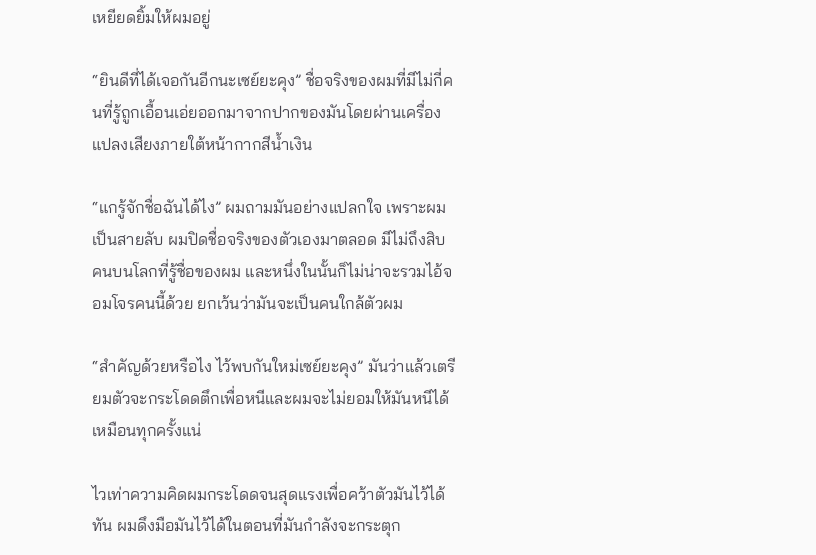เหยียดยิ้มให้ผมอยู่

“ยินดีที่ได้เจอกันอีกนะเซย์ยะคุง” ชื่อจริงของผมที่มีไม่กี่คนที่รู้ถูกเอื้อนเอ่ยออกมาจากปากของมันโดยผ่านเครื่องแปลงเสียงภายใต้หน้ากากสีน้ำเงิน

“แกรู้จักชื่อฉันได้ไง” ผมถามมันอย่างแปลกใจ เพราะผมเป็นสายลับ ผมปิดชื่อจริงของตัวเองมาตลอด มีไม่ถึงสิบคนบนโลกที่รู้ชื่อของผม และหนึ่งในนั้นก็ไม่น่าจะรวมไอ้จอมโจรคนนี้ด้วย ยกเว้นว่ามันจะเป็นคนใกล้ตัวผม

“สำคัญด้วยหรือไง ไว้พบกันใหม่เซย์ยะคุง” มันว่าแล้วเตรียมตัวจะกระโดดตึกเพื่อหนีและผมจะไม่ยอมให้มันหนีได้เหมือนทุกครั้งแน่

ไวเท่าความคิดผมกระโดดจนสุดแรงเพื่อคว้าตัวมันไว้ได้ทัน ผมดึงมือมันไว้ได้ในตอนที่มันกำลังจะกระตุก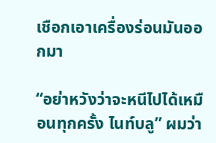เชือกเอาเครื่องร่อนมันออกมา

“อย่าหวังว่าจะหนีไปได้เหมือนทุกครั้ง ไนท์บลู” ผมว่า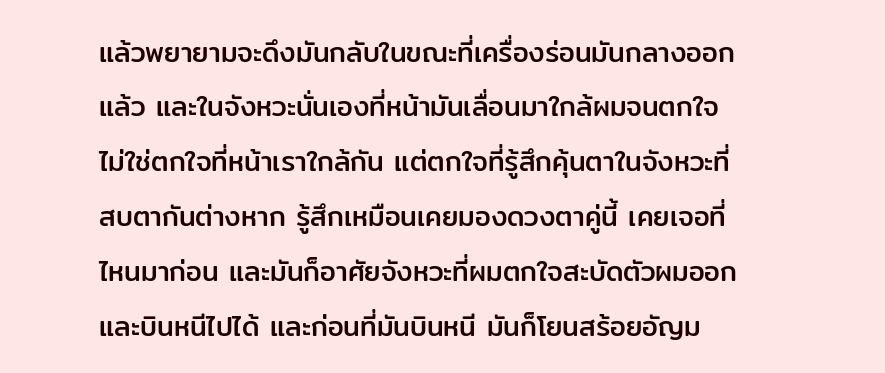แล้วพยายามจะดึงมันกลับในขณะที่เครื่องร่อนมันกลางออกแล้ว และในจังหวะนั่นเองที่หน้ามันเลื่อนมาใกล้ผมจนตกใจ ไม่ใช่ตกใจที่หน้าเราใกล้กัน แต่ตกใจที่รู้สึกคุ้นตาในจังหวะที่สบตากันต่างหาก รู้สึกเหมือนเคยมองดวงตาคู่นี้ เคยเจอที่ไหนมาก่อน และมันก็อาศัยจังหวะที่ผมตกใจสะบัดตัวผมออกและบินหนีไปได้ และก่อนที่มันบินหนี มันก็โยนสร้อยอัญม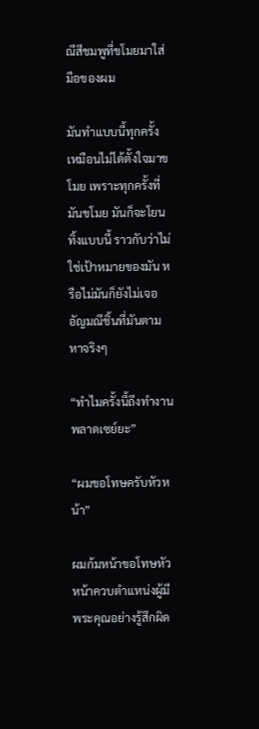ณีสีชมพูที่ขโมยมาใส่มือของผม

มันทำแบบนี้ทุกครั้ง เหมือนไม่ได้ตั้งใจมาขโมย เพราะทุกครั้งที่มันขโมย มันก็จะโยนทิ้งแบบนี้ ราวกับว่าไม่ใช่เป้าหมายของมัน หรือไม่มันก็ยังไม่เจออัญมณีชิ้นที่มันตามหาจริงๆ

“ทำไมครั้งนี้ถึงทำงานพลาดเซย์ยะ”

“ผมขอโทษครับหัวหน้า”

ผมก้มหน้าขอโทษหัวหน้าควบตำแหน่งผู้มีพระคุณอย่างรู้สึกผิด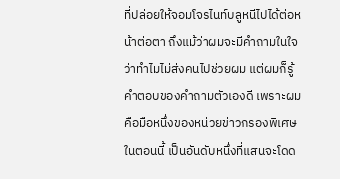ที่ปล่อยให้จอมโจรไนท์บลูหนีไปได้ต่อหน้าต่อตา ถึงแม้ว่าผมจะมีคำถามในใจว่าทำไมไม่ส่งคนไปช่วยผม แต่ผมก็รู้คำตอบของคำถามตัวเองดี เพราะผมคือมือหนึ่งของหน่วยข่าวกรองพิเศษในตอนนี้ เป็นอันดับหนึ่งที่แสนจะโดด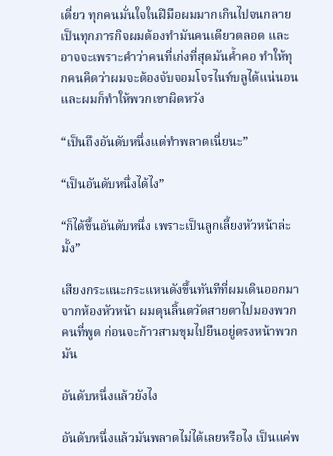เดี่ยว ทุกคนมั่นใจในฝีมือผมมากเกินไปจนกลายเป็นทุกภารกิจผมต้องทำมันคนเดียวตลอด และอาจจะเพราะคำว่าคนที่เก่งที่สุดมันค้ำคอ ทำให้ทุกคนคิดว่าผมจะต้องจับจอมโจรไนท์บลูได้แน่นอน และผมก็ทำให้พวกเขาผิดหวัง

“เป็นถึงอันดับหนึ่งแต่ทำพลาดเนี่ยนะ”

“เป็นอันดับหนึ่งได้ไง”

“ก็ได้ขึ้นอันดับหนึ่ง เพราะเป็นลูกเลี้ยงหัวหน้าล่ะมั้ง”

เสียงกระแนะกระแหนดังขึ้นทันทีที่ผมเดินออกมาจากห้องหัวหน้า ผมดุนลิ้นตวัดสายตาไปมองพวกคนที่พูด ก่อนจะก้าวสามขุมไปยืนอยู่ตรงหน้าพวกมัน

อันดับหนึ่งแล้วยังไง

อันดับหนึ่งแล้วมันพลาดไม่ได้เลยหรือไง เป็นแค่พ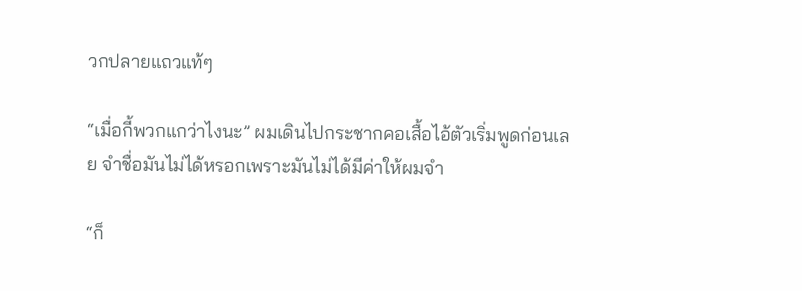วกปลายแถวแท้ๆ

“เมื่อกี้พวกแกว่าไงนะ” ผมเดินไปกระชากคอเสื้อไอ้ตัวเริ่มพูดก่อนเลย จำชื่อมันไม่ได้หรอกเพราะมันไม่ได้มีค่าให้ผมจำ

“ก็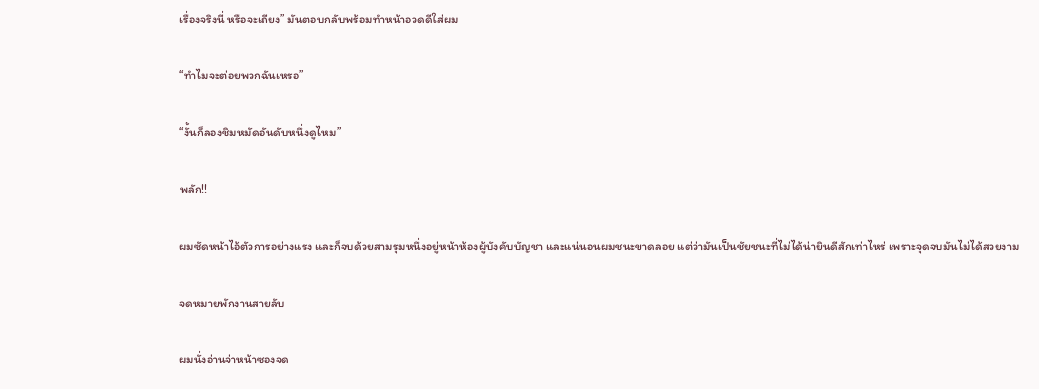เรื่องจริงนี่ หรือจะเถียง” มันตอบกลับพร้อมทำหน้าอวดดีใส่ผม

“ทำไมจะต่อยพวกฉันเหรอ”

“งั้นก็ลองชิมหมัดอันดับหนึ่งดูไหม”

พลัก!!

ผมซัดหน้าไอ้ตัวการอย่างแรง และก็จบด้วยสามรุมหนึ่งอยู่หน้าห้องผู้บังคับบัญชา และแน่นอนผมชนะขาดลอย แต่ว่ามันเป็นชัยชนะที่ไม่ได้น่ายินดีสักเท่าไหร่ เพราะจุดจบมันไม่ได้สวยงาม

จดหมายพักงานสายลับ

ผมนั่งอ่านจ่าหน้าซองจด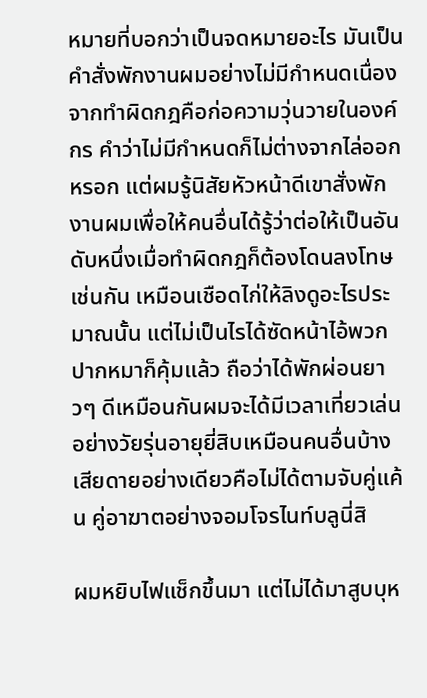หมายที่บอกว่าเป็นจดหมายอะไร มันเป็นคำสั่งพักงานผมอย่างไม่มีกำหนดเนื่องจากทำผิดกฎคือก่อความวุ่นวายในองค์กร คำว่าไม่มีกำหนดก็ไม่ต่างจากไล่ออกหรอก แต่ผมรู้นิสัยหัวหน้าดีเขาสั่งพักงานผมเพื่อให้คนอื่นได้รู้ว่าต่อให้เป็นอันดับหนึ่งเมื่อทำผิดกฎก็ต้องโดนลงโทษเช่นกัน เหมือนเชือดไก่ให้ลิงดูอะไรประมาณนั้น แต่ไม่เป็นไรได้ซัดหน้าไอ้พวกปากหมาก็คุ้มแล้ว ถือว่าได้พักผ่อนยาวๆ ดีเหมือนกันผมจะได้มีเวลาเที่ยวเล่นอย่างวัยรุ่นอายุยี่สิบเหมือนคนอื่นบ้าง เสียดายอย่างเดียวคือไม่ได้ตามจับคู่แค้น คู่อาฆาตอย่างจอมโจรไนท์บลูนี่สิ

ผมหยิบไฟแช็กขึ้นมา แต่ไม่ได้มาสูบบุห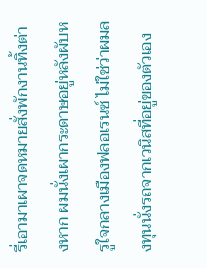รี่เอามาเผาจดหมายสั่งพักงานทิ้งต่างหาก ผมนั่งเผากระดาษอยู่หลังผับหรูใจกลางเมืองฟลอเรนซ์ ไม่ใช่ว่าผมลงทุนนั่งรถจากเวนิสที่อยู่ของตัวเอง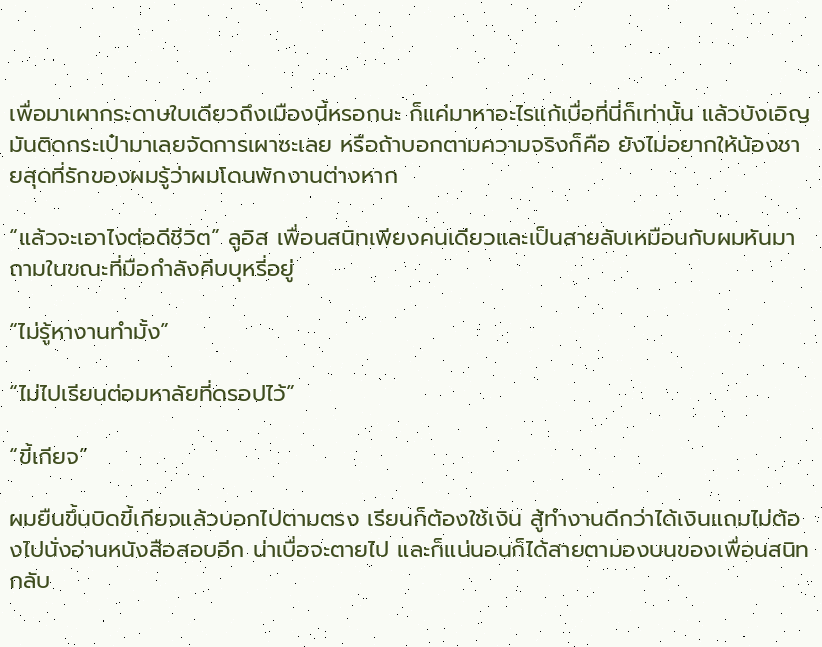เพื่อมาเผากระดาษใบเดียวถึงเมืองนี้หรอกนะ ก็แค่มาหาอะไรแก้เบื่อที่นี่ก็เท่านั้น แล้วบังเอิญมันติดกระเป๋ามาเลยจัดการเผาซะเลย หรือถ้าบอกตามความจริงก็คือ ยังไม่อยากให้น้องชายสุดที่รักของผมรู้ว่าผมโดนพักงานต่างหาก

“แล้วจะเอาไงต่อดีชีวิต” ลูอิส เพื่อนสนิทเพียงคนเดียวและเป็นสายลับเหมือนกับผมหันมาถามในขณะที่มือกำลังคีบบุหรี่อยู่

“ไม่รู้หางานทำมั้ง”

“ไม่ไปเรียนต่อมหาลัยที่ดรอปไว้”

“ขี้เกียจ”

ผมยืนขึ้นบิดขี้เกียจแล้วบอกไปตามตรง เรียนก็ต้องใช้เงิน สู้ทำงานดีกว่าได้เงินแถมไม่ต้องไปนั่งอ่านหนังสือสอบอีก น่าเบื่อจะตายไป และก็แน่นอนก็ได้สายตามองบนของเพื่อนสนิทกลับ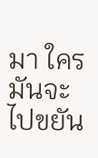มา ใครมันจะไปขยัน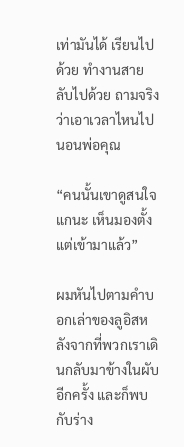เท่ามันได้ เรียนไปด้วย ทำงานสายลับไปด้วย ถามจริงว่าเอาเวลาไหนไปนอนพ่อคุณ

“คนนั้นเขาดูสนใจแกนะ เห็นมองตั้งแต่เข้ามาแล้ว”

ผมหันไปตามคำบอกเล่าของลูอิสหลังจากที่พวกเราเดินกลับมาข้างในผับอีกครั้ง และก็พบกับร่าง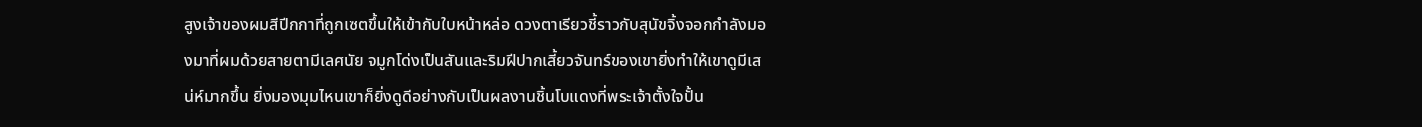สูงเจ้าของผมสีปีกกาที่ถูกเซตขึ้นให้เข้ากับใบหน้าหล่อ ดวงตาเรียวชี้ราวกับสุนัขจิ้งจอกกำลังมองมาที่ผมด้วยสายตามีเลศนัย จมูกโด่งเป็นสันและริมฝีปากเสี้ยวจันทร์ของเขายิ่งทำให้เขาดูมีเสน่ห์มากขึ้น ยิ่งมองมุมไหนเขาก็ยิ่งดูดีอย่างกับเป็นผลงานชิ้นโบแดงที่พระเจ้าตั้งใจปั้น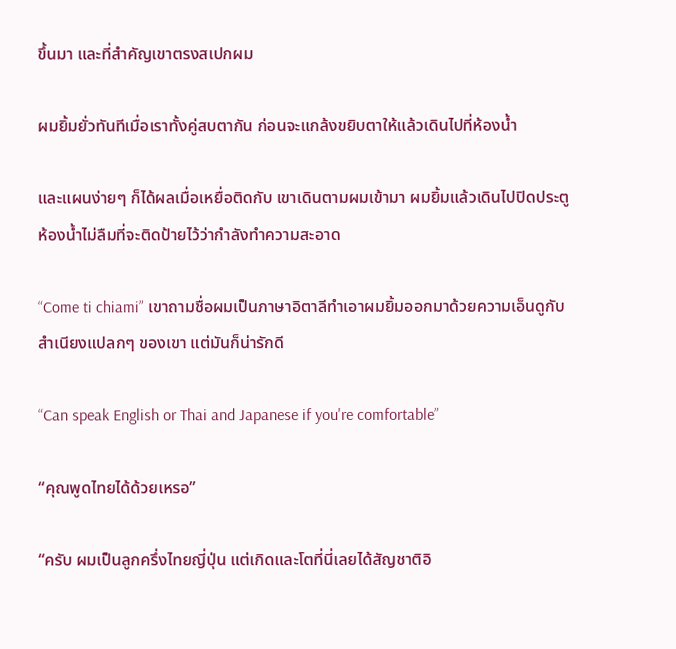ขึ้นมา และที่สำคัญเขาตรงสเปกผม

ผมยิ้มยั่วทันทีเมื่อเราทั้งคู่สบตากัน ก่อนจะแกล้งขยิบตาให้แล้วเดินไปที่ห้องน้ำ

และแผนง่ายๆ ก็ได้ผลเมื่อเหยื่อติดกับ เขาเดินตามผมเข้ามา ผมยิ้มแล้วเดินไปปิดประตูห้องน้ำไม่ลืมที่จะติดป้ายไว้ว่ากำลังทำความสะอาด

“Come ti chiami” เขาถามชื่อผมเป็นภาษาอิตาลีทำเอาผมยิ้มออกมาด้วยความเอ็นดูกับสำเนียงแปลกๆ ของเขา แต่มันก็น่ารักดี

“Can speak English or Thai and Japanese if you're comfortable”

“คุณพูดไทยได้ด้วยเหรอ”

“ครับ ผมเป็นลูกครึ่งไทยญี่ปุ่น แต่เกิดและโตที่นี่เลยได้สัญชาติอิ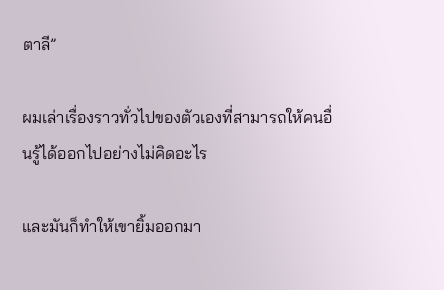ตาลี”

ผมเล่าเรื่องราวทั่วไปของตัวเองที่สามารถให้คนอื่นรู้ได้ออกไปอย่างไม่คิดอะไร

และมันก็ทำให้เขายิ้มออกมา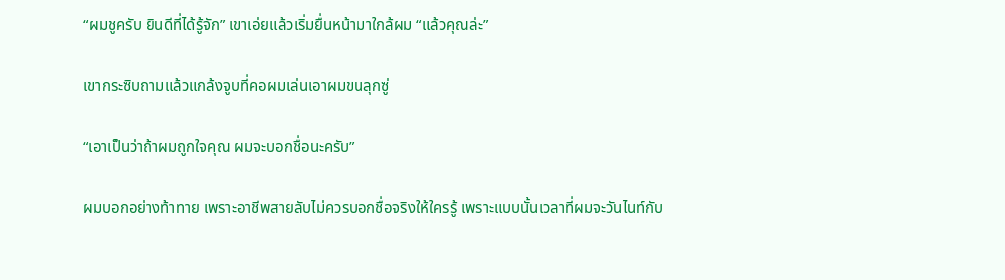“ผมชูครับ ยินดีที่ได้รู้จัก” เขาเอ่ยแล้วเริ่มยื่นหน้ามาใกล้ผม “แล้วคุณล่ะ”

เขากระซิบถามแล้วแกล้งจูบที่คอผมเล่นเอาผมขนลุกซู่

“เอาเป็นว่าถ้าผมถูกใจคุณ ผมจะบอกชื่อนะครับ”

ผมบอกอย่างท้าทาย เพราะอาชีพสายลับไม่ควรบอกชื่อจริงให้ใครรู้ เพราะแบบนั้นเวลาที่ผมจะวันไนท์กับ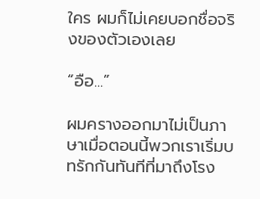ใคร ผมก็ไม่เคยบอกชื่อจริงของตัวเองเลย

“อือ...”

ผมครางออกมาไม่เป็นภาษาเมื่อตอนนี้พวกเราเริ่มบทรักกันทันทีที่มาถึงโรง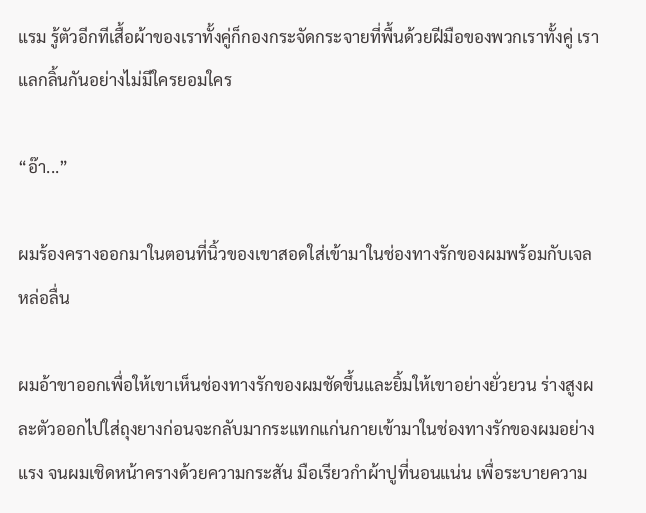แรม รู้ตัวอีกทีเสื้อผ้าของเราทั้งคู่ก็กองกระจัดกระจายที่พื้นด้วยฝีมือของพวกเราทั้งคู่ เราแลกลิ้นกันอย่างไม่มีใครยอมใคร

“อ๊า...”

ผมร้องครางออกมาในตอนที่นิ้วของเขาสอดใส่เข้ามาในช่องทางรักของผมพร้อมกับเจลหล่อลื่น

ผมอ้าขาออกเพื่อให้เขาเห็นช่องทางรักของผมชัดขึ้นและยิ้มให้เขาอย่างยั่วยวน ร่างสูงผละตัวออกไปใส่ถุงยางก่อนจะกลับมากระแทกแก่นกายเข้ามาในช่องทางรักของผมอย่างแรง จนผมเชิดหน้าครางด้วยความกระสัน มือเรียวกำผ้าปูที่นอนแน่น เพื่อระบายความ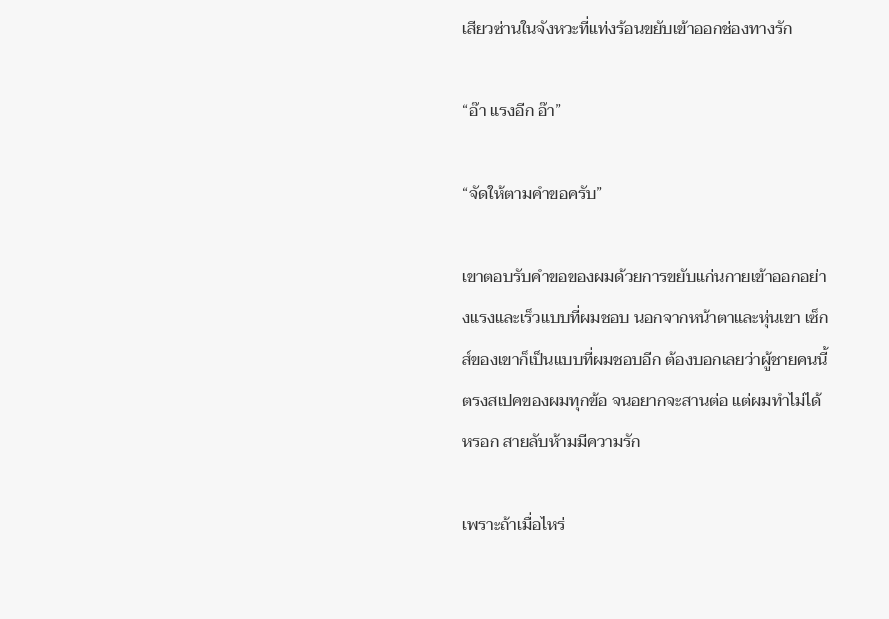เสียวซ่านในจังหวะที่แท่งร้อนขยับเข้าออกช่องทางรัก

“อ๊า แรงอีก อ๊า”

“จัดให้ตามคำขอครับ”

เขาตอบรับคำขอของผมด้วยการขยับแก่นกายเข้าออกอย่างแรงและเร็วแบบที่ผมชอบ นอกจากหน้าตาและหุ่นเขา เซ็กส์ของเขาก็เป็นแบบที่ผมชอบอีก ต้องบอกเลยว่าผู้ชายคนนี้ตรงสเปคของผมทุกข้อ จนอยากจะสานต่อ แต่ผมทำไม่ได้หรอก สายลับห้ามมีความรัก

เพราะถ้าเมื่อไหร่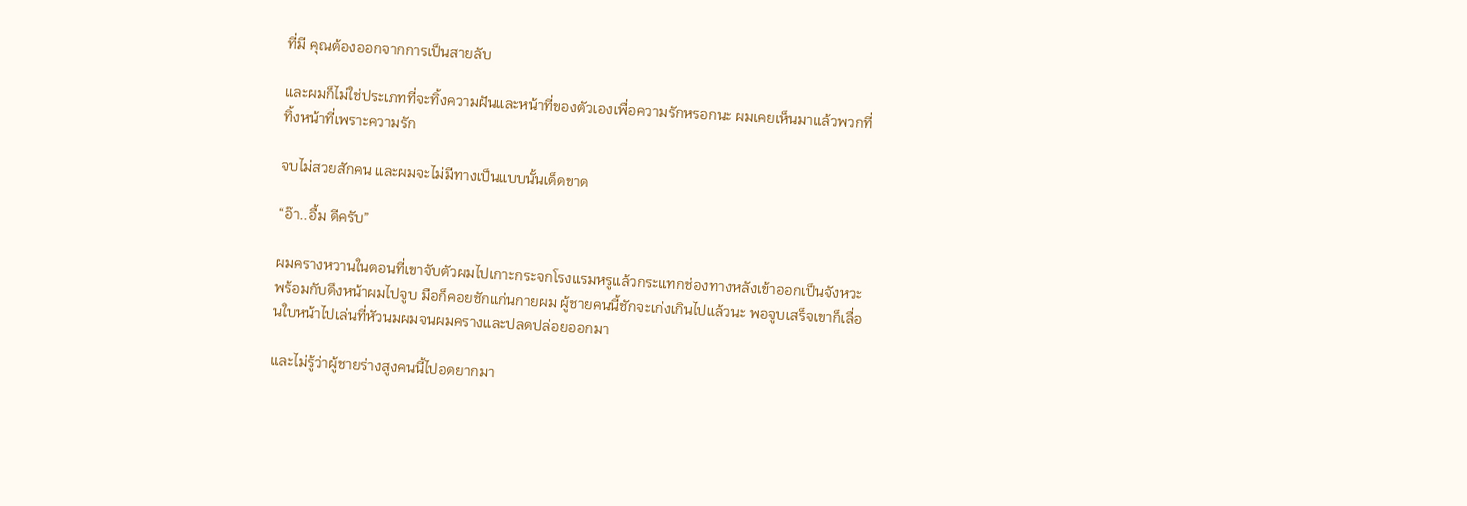ที่มี คุณต้องออกจากการเป็นสายลับ

และผมก็ไม่ใช่ประเภทที่จะทิ้งความฝันและหน้าที่ของตัวเองเพื่อความรักหรอกนะ ผมเคยเห็นมาแล้วพวกที่ทิ้งหน้าที่เพราะความรัก

จบไม่สวยสักคน และผมจะไม่มีทางเป็นแบบนั้นเด็ดขาด

“อ๊า..อื้ม ดีครับ”

ผมครางหวานในตอนที่เขาจับตัวผมไปเกาะกระจกโรงแรมหรูแล้วกระแทกช่องทางหลังเข้าออกเป็นจังหวะพร้อมกับดึงหน้าผมไปจูบ มือก็คอยชักแก่นกายผม ผู้ชายคนนี้ชักจะเก่งเกินไปแล้วนะ พอจูบเสร็จเขาก็เลื่อนใบหน้าไปเล่นที่หัวนมผมจนผมครางและปลดปล่อยออกมา

และไม่รู้ว่าผู้ชายร่างสูงคนนี้ไปอดยากมา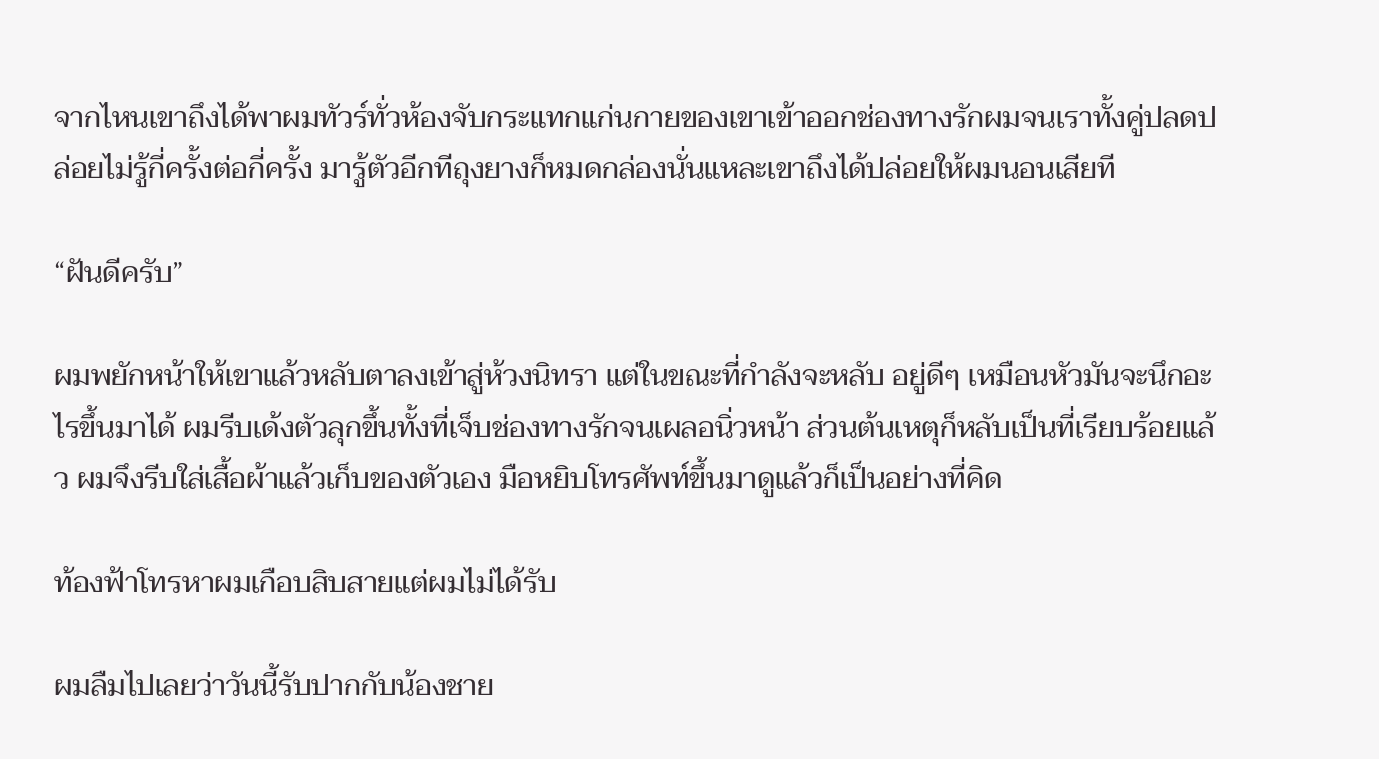จากไหนเขาถึงได้พาผมทัวร์ทั่วห้องจับกระแทกแก่นกายของเขาเข้าออกช่องทางรักผมจนเราทั้งคู่ปลดปล่อยไม่รู้กี่ครั้งต่อกี่ครั้ง มารู้ตัวอีกทีถุงยางก็หมดกล่องนั่นแหละเขาถึงได้ปล่อยให้ผมนอนเสียที

“ฝันดีครับ”

ผมพยักหน้าให้เขาแล้วหลับตาลงเข้าสู่ห้วงนิทรา แต่ในขณะที่กำลังจะหลับ อยู่ดีๆ เหมือนหัวมันจะนึกอะไรขึ้นมาได้ ผมรีบเด้งตัวลุกขึ้นทั้งที่เจ็บช่องทางรักจนเผลอนิ่วหน้า ส่วนต้นเหตุก็หลับเป็นที่เรียบร้อยแล้ว ผมจึงรีบใส่เสื้อผ้าแล้วเก็บของตัวเอง มือหยิบโทรศัพท์ขึ้นมาดูแล้วก็เป็นอย่างที่คิด

ท้องฟ้าโทรหาผมเกือบสิบสายแต่ผมไม่ได้รับ

ผมลืมไปเลยว่าวันนี้รับปากกับน้องชาย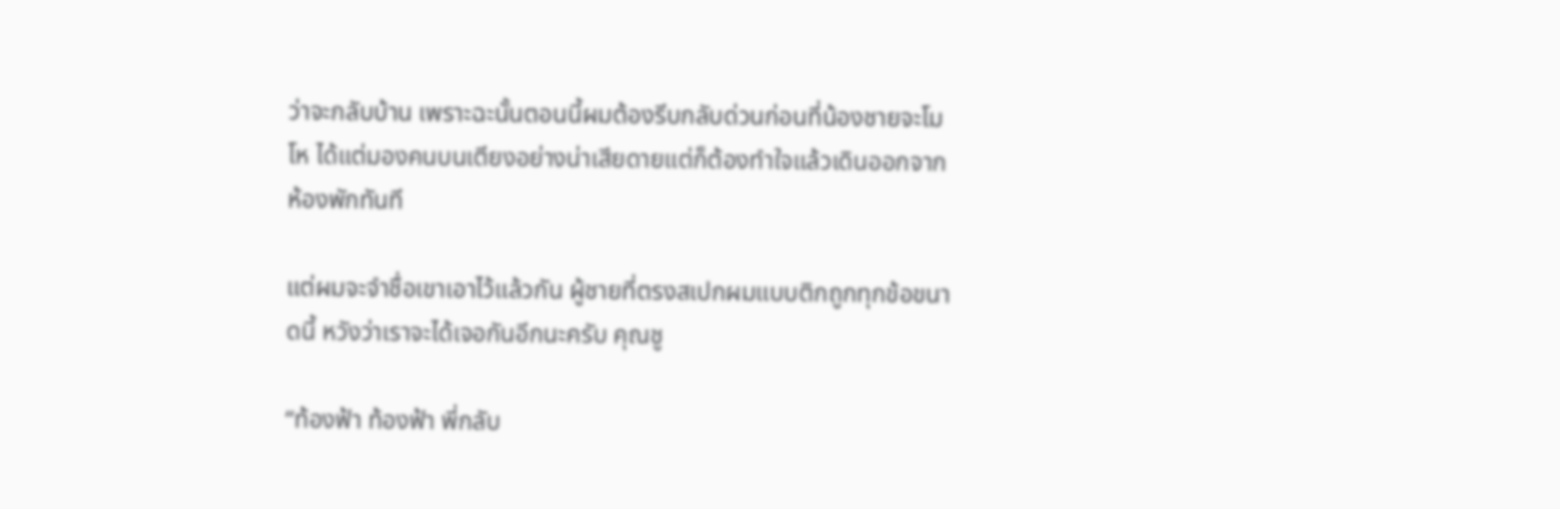ว่าจะกลับบ้าน เพราะฉะนั้นตอนนี้ผมต้องรีบกลับด่วนก่อนที่น้องชายจะโมโห ได้แต่มองคนบนเตียงอย่างน่าเสียดายแต่ก็ต้องทำใจแล้วเดินออกจากห้องพักทันที

แต่ผมจะจำชื่อเขาเอาไว้แล้วกัน ผู้ชายที่ตรงสเปกผมแบบติกถูกทุกข้อขนาดนี้ หวังว่าเราจะได้เจอกันอีกนะครับ คุณชู

“ท้องฟ้า ท้องฟ้า พี่กลับ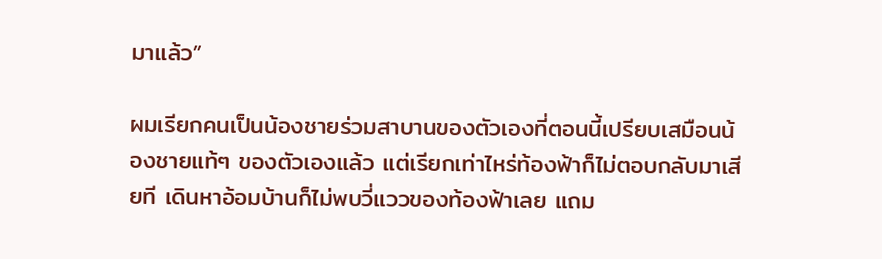มาแล้ว”

ผมเรียกคนเป็นน้องชายร่วมสาบานของตัวเองที่ตอนนี้เปรียบเสมือนน้องชายแท้ๆ ของตัวเองแล้ว แต่เรียกเท่าไหร่ท้องฟ้าก็ไม่ตอบกลับมาเสียที เดินหาอ้อมบ้านก็ไม่พบวี่แววของท้องฟ้าเลย แถม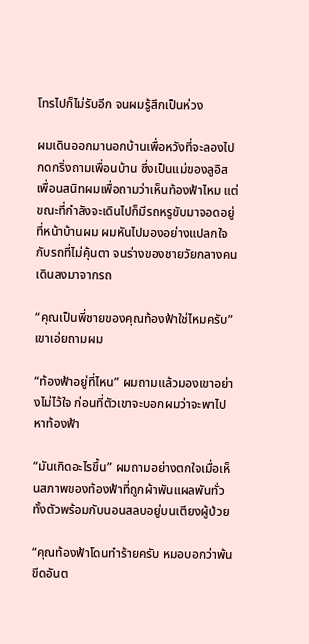โทรไปก็ไม่รับอีก จนผมรู้สึกเป็นห่วง

ผมเดินออกมานอกบ้านเพื่อหวังที่จะลองไปกดกริ่งถามเพื่อนบ้าน ซึ่งเป็นแม่ของลูอิสเพื่อนสนิทผมเพื่อถามว่าเห็นท้องฟ้าไหม แต่ขณะที่กำลังจะเดินไปก็มีรถหรูขับมาจอดอยู่ที่หน้าบ้านผม ผมหันไปมองอย่างแปลกใจกับรถที่ไม่คุ้นตา จนร่างของชายวัยกลางคนเดินลงมาจากรถ

“คุณเป็นพี่ชายของคุณท้องฟ้าใช่ไหมครับ” เขาเอ่ยถามผม

“ท้องฟ้าอยู่ที่ไหน” ผมถามแล้วมองเขาอย่างไม่ไว้ใจ ก่อนที่ตัวเขาจะบอกผมว่าจะพาไปหาท้องฟ้า

“มันเกิดอะไรขึ้น” ผมถามอย่างตกใจเมื่อเห็นสภาพของท้องฟ้าที่ถูกผ้าพันแผลพันทั่วทั้งตัวพร้อมกับนอนสลบอยู่บนเตียงผู้ป่วย

“คุณท้องฟ้าโดนทำร้ายครับ หมอบอกว่าพ้นขีดอันต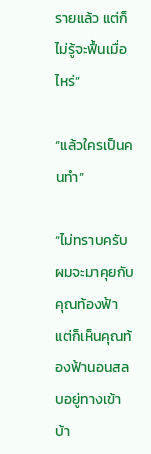รายแล้ว แต่ก็ไม่รู้จะฟื้นเมื่อไหร่”

“แล้วใครเป็นคนทำ”

“ไม่ทราบครับ ผมจะมาคุยกับคุณท้องฟ้า แต่ก็เห็นคุณท้องฟ้านอนสลบอยู่ทางเข้าบ้า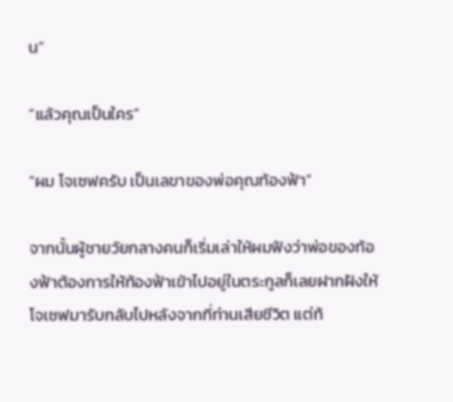น”

“แล้วคุณเป็นใคร”

“ผม โจเซฟครับ เป็นเลขาของพ่อคุณท้องฟ้า”

จากนั้นผู้ชายวัยกลางคนก็เริ่มเล่าให้ผมฟังว่าพ่อของท้องฟ้าต้องการให้ท้องฟ้าเข้าไปอยู่ในตระกูลก็เลยฝากฝังให้โจเซฟมารับกลับไปหลังจากที่ท่านเสียชีวิต แต่ท้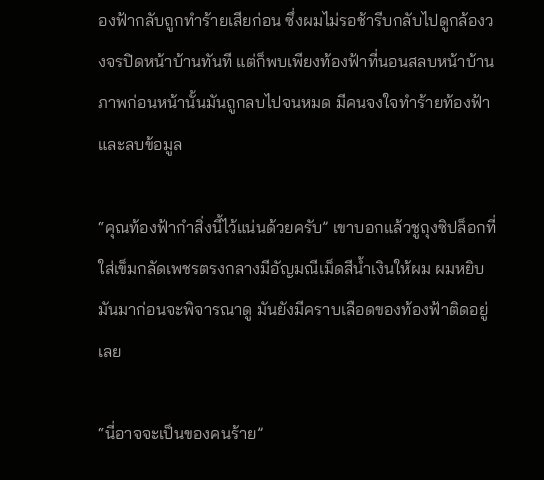องฟ้ากลับถูกทำร้ายเสียก่อน ซึ่งผมไม่รอช้ารีบกลับไปดูกล้องวงจรปิดหน้าบ้านทันที แต่ก็พบเพียงท้องฟ้าที่นอนสลบหน้าบ้าน ภาพก่อนหน้านั้นมันถูกลบไปจนหมด มีคนจงใจทำร้ายท้องฟ้าและลบข้อมูล

“คุณท้องฟ้ากำสิ่งนี้ไว้แน่นด้วยครับ” เขาบอกแล้วชูถุงซิปล็อกที่ใส่เข็มกลัดเพชรตรงกลางมีอัญมณีเม็ดสีน้ำเงินให้ผม ผมหยิบมันมาก่อนจะพิจารณาดู มันยังมีคราบเลือดของท้องฟ้าติดอยู่เลย

“นี่อาจจะเป็นของคนร้าย”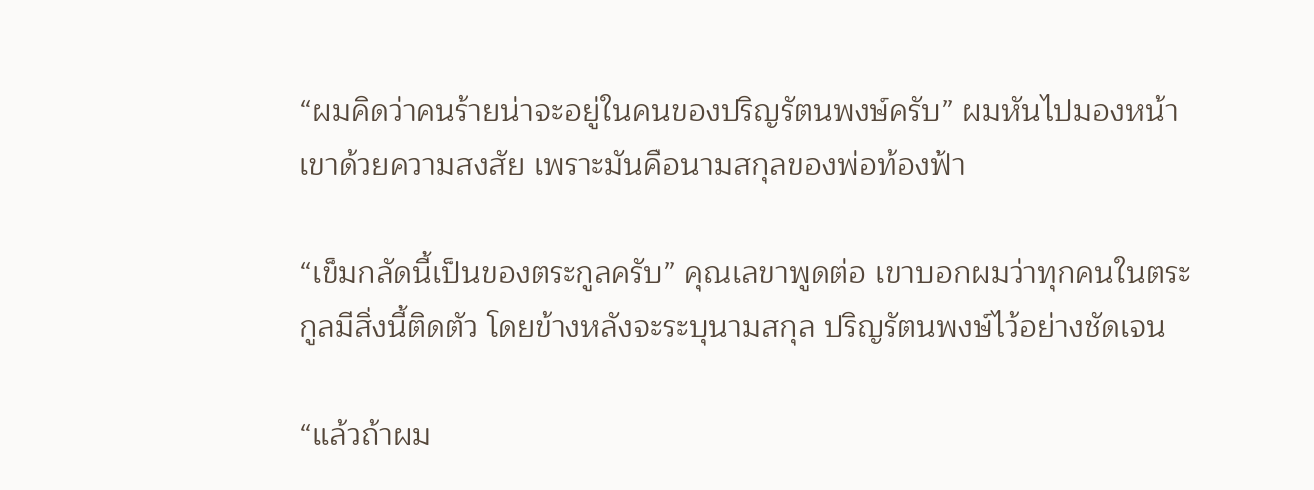“ผมคิดว่าคนร้ายน่าจะอยู่ในคนของปริญรัตนพงษ์ครับ” ผมหันไปมองหน้าเขาด้วยความสงสัย เพราะมันคือนามสกุลของพ่อท้องฟ้า

“เข็มกลัดนี้เป็นของตระกูลครับ” คุณเลขาพูดต่อ เขาบอกผมว่าทุกคนในตระกูลมีสิ่งนี้ติดตัว โดยข้างหลังจะระบุนามสกุล ปริญรัตนพงษ์ไว้อย่างชัดเจน

“แล้วถ้าผม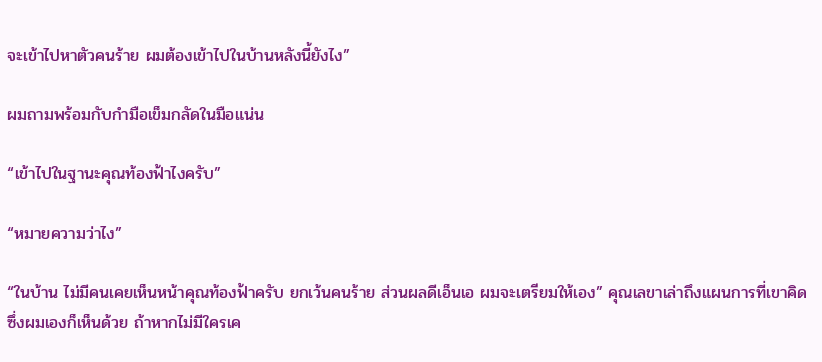จะเข้าไปหาตัวคนร้าย ผมต้องเข้าไปในบ้านหลังนี้ยังไง”

ผมถามพร้อมกับกำมือเข็มกลัดในมือแน่น

“เข้าไปในฐานะคุณท้องฟ้าไงครับ”

“หมายความว่าไง”

“ในบ้าน ไม่มีคนเคยเห็นหน้าคุณท้องฟ้าครับ ยกเว้นคนร้าย ส่วนผลดีเอ็นเอ ผมจะเตรียมให้เอง” คุณเลขาเล่าถึงแผนการที่เขาคิด ซึ่งผมเองก็เห็นด้วย ถ้าหากไม่มีใครเค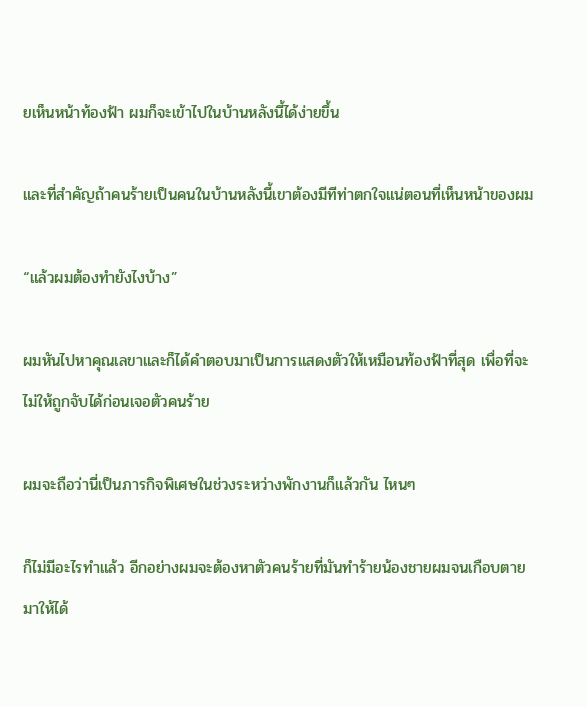ยเห็นหน้าท้องฟ้า ผมก็จะเข้าไปในบ้านหลังนี้ได้ง่ายขึ้น

และที่สำคัญถ้าคนร้ายเป็นคนในบ้านหลังนี้เขาต้องมีทีท่าตกใจแน่ตอนที่เห็นหน้าของผม

“แล้วผมต้องทำยังไงบ้าง”

ผมหันไปหาคุณเลขาและก็ได้คำตอบมาเป็นการแสดงตัวให้เหมือนท้องฟ้าที่สุด เพื่อที่จะไม่ให้ถูกจับได้ก่อนเจอตัวคนร้าย

ผมจะถือว่านี่เป็นภารกิจพิเศษในช่วงระหว่างพักงานก็แล้วกัน ไหนๆ

ก็ไม่มีอะไรทำแล้ว อีกอย่างผมจะต้องหาตัวคนร้ายที่มันทำร้ายน้องชายผมจนเกือบตายมาให้ได้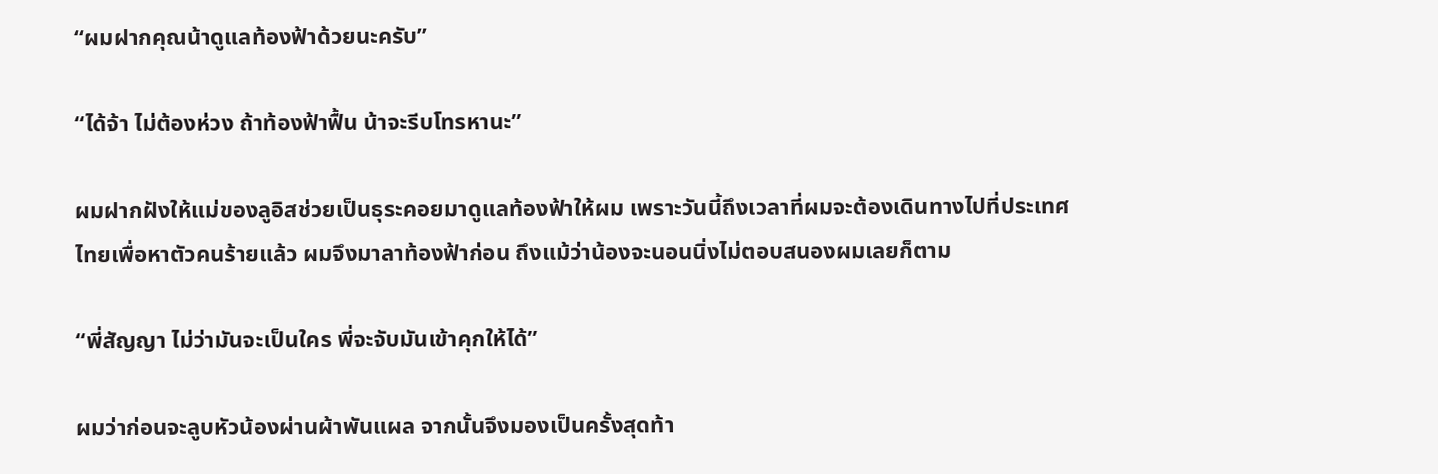“ผมฝากคุณน้าดูแลท้องฟ้าด้วยนะครับ”

“ได้จ้า ไม่ต้องห่วง ถ้าท้องฟ้าฟื้น น้าจะรีบโทรหานะ”

ผมฝากฝังให้แม่ของลูอิสช่วยเป็นธุระคอยมาดูแลท้องฟ้าให้ผม เพราะวันนี้ถึงเวลาที่ผมจะต้องเดินทางไปที่ประเทศไทยเพื่อหาตัวคนร้ายแล้ว ผมจึงมาลาท้องฟ้าก่อน ถึงแม้ว่าน้องจะนอนนิ่งไม่ตอบสนองผมเลยก็ตาม

“พี่สัญญา ไม่ว่ามันจะเป็นใคร พี่จะจับมันเข้าคุกให้ได้”

ผมว่าก่อนจะลูบหัวน้องผ่านผ้าพันแผล จากนั้นจึงมองเป็นครั้งสุดท้า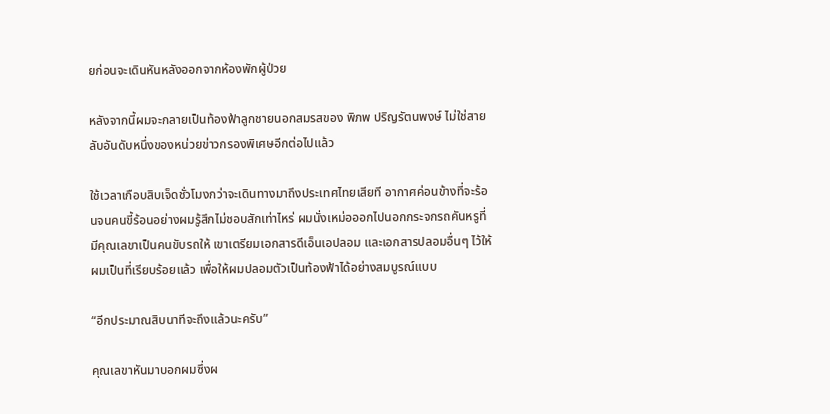ยก่อนจะเดินหันหลังออกจากห้องพักผู้ป่วย

หลังจากนี้ผมจะกลายเป็นท้องฟ้าลูกชายนอกสมรสของ พิภพ ปริญรัตนพงษ์ ไม่ใช่สายลับอันดับหนึ่งของหน่วยข่าวกรองพิเศษอีกต่อไปแล้ว

ใช้เวลาเกือบสิบเจ็ดชั่วโมงกว่าจะเดินทางมาถึงประเทศไทยเสียที อากาศค่อนข้างที่จะร้อนจนคนขี้ร้อนอย่างผมรู้สึกไม่ชอบสักเท่าไหร่ ผมนั่งเหม่อออกไปนอกกระจกรถคันหรูที่มีคุณเลขาเป็นคนขับรถให้ เขาเตรียมเอกสารดีเอ็นเอปลอม และเอกสารปลอมอื่นๆ ไว้ให้ผมเป็นที่เรียบร้อยแล้ว เพื่อให้ผมปลอมตัวเป็นท้องฟ้าได้อย่างสมบูรณ์แบบ

“อีกประมาณสิบนาทีจะถึงแล้วนะครับ”

คุณเลขาหันมาบอกผมซึ่งผ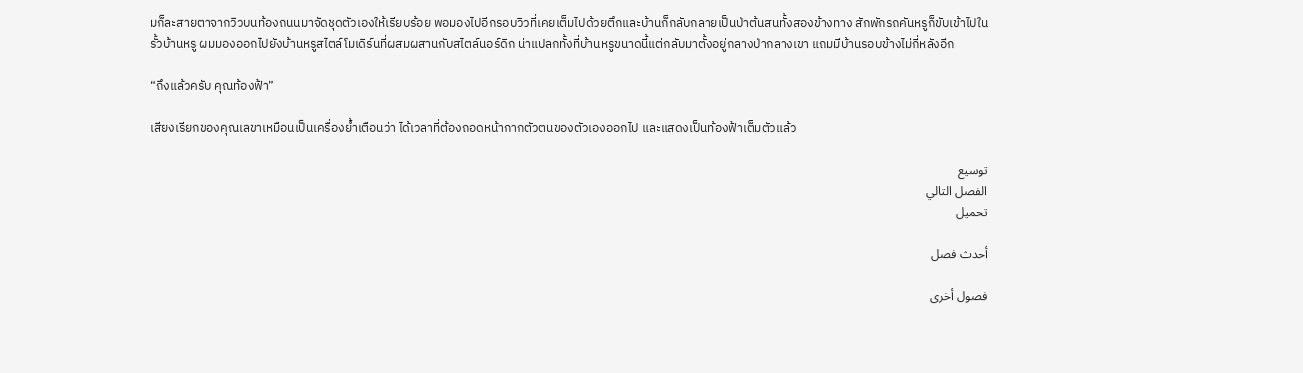มก็ละสายตาจากวิวบนท้องถนนมาจัดชุดตัวเองให้เรียบร้อย พอมองไปอีกรอบวิวที่เคยเต็มไปด้วยตึกและบ้านก็กลับกลายเป็นป่าต้นสนทั้งสองข้างทาง สักพักรถคันหรูก็ขับเข้าไปในรั้วบ้านหรู ผมมองออกไปยังบ้านหรูสไตล์โมเดิร์นที่ผสมผสานกับสไตล์นอร์ดิก น่าแปลกทั้งที่บ้านหรูขนาดนี้แต่กลับมาตั้งอยู่กลางป่ากลางเขา แถมมีบ้านรอบข้างไม่กี่หลังอีก

“ถึงแล้วครับ คุณท้องฟ้า”

เสียงเรียกของคุณเลขาเหมือนเป็นเครื่องย้ำเตือนว่า ได้เวลาที่ต้องถอดหน้ากากตัวตนของตัวเองออกไป และแสดงเป็นท้องฟ้าเต็มตัวแล้ว

توسيع
الفصل التالي
تحميل

أحدث فصل

فصول أخرى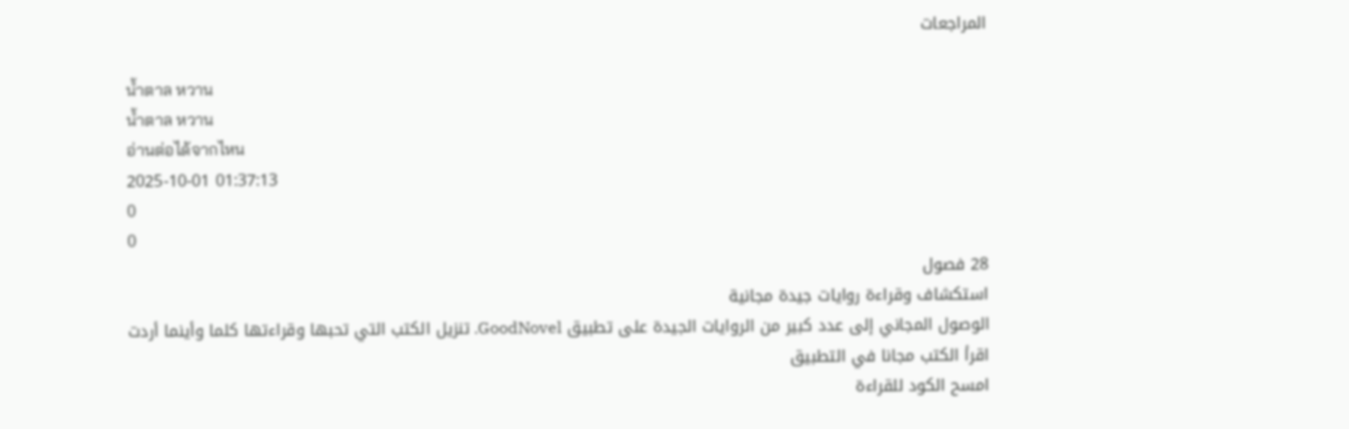المراجعات

น้ำตาล หวาน
น้ำตาล หวาน
อ่านต่อได้จากไหน
2025-10-01 01:37:13
0
0
28 فصول
استكشاف وقراءة روايات جيدة مجانية
الوصول المجاني إلى عدد كبير من الروايات الجيدة على تطبيق GoodNovel. تنزيل الكتب التي تحبها وقراءتها كلما وأينما أردت
اقرأ الكتب مجانا في التطبيق
امسح الكود للقراءة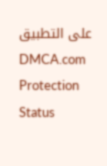على التطبيق
DMCA.com Protection Status